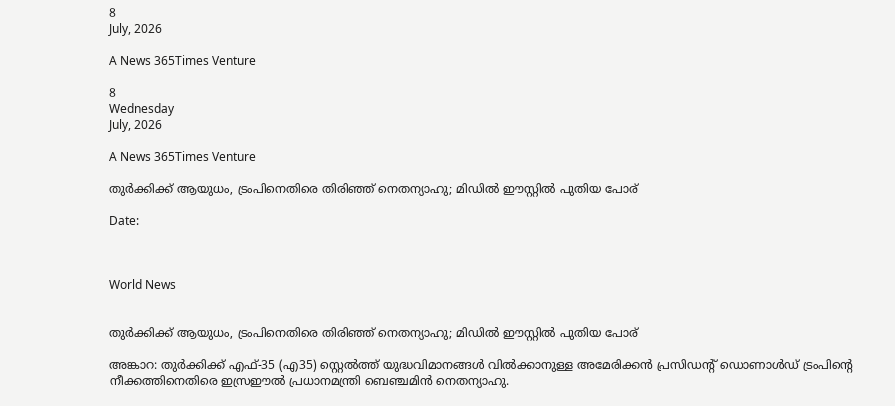8
July, 2026

A News 365Times Venture

8
Wednesday
July, 2026

A News 365Times Venture

തുര്‍ക്കിക്ക് ആയുധം, ട്രംപിനെതിരെ തിരിഞ്ഞ് നെതന്യാഹു; മിഡില്‍ ഈസ്റ്റില്‍ പുതിയ പോര്

Date:



World News


തുര്‍ക്കിക്ക് ആയുധം, ട്രംപിനെതിരെ തിരിഞ്ഞ് നെതന്യാഹു; മിഡില്‍ ഈസ്റ്റില്‍ പുതിയ പോര്

അങ്കാറ: തുര്‍ക്കിക്ക് എഫ്-35 (എ35) സ്റ്റെല്‍ത്ത് യുദ്ധവിമാനങ്ങള്‍ വില്‍ക്കാനുള്ള അമേരിക്കന്‍ പ്രസിഡന്റ് ഡൊണാള്‍ഡ് ട്രംപിന്റെ നീക്കത്തിനെതിരെ ഇസ്രഈല്‍ പ്രധാനമന്ത്രി ബെഞ്ചമിന്‍ നെതന്യാഹു.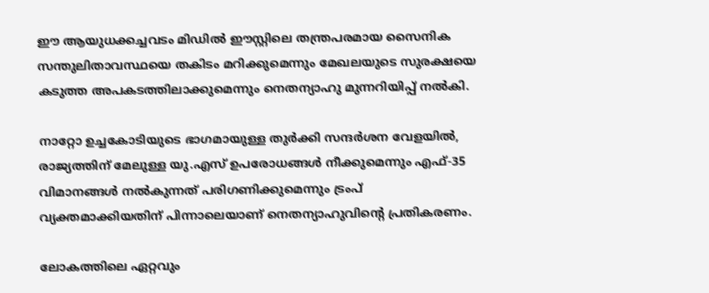ഈ ആയുധക്കച്ചവടം മിഡില്‍ ഈസ്റ്റിലെ തന്ത്രപരമായ സൈനിക സന്തുലിതാവസ്ഥയെ തകിടം മറിക്കുമെന്നും മേഖലയുടെ സുരക്ഷയെ കടുത്ത അപകടത്തിലാക്കുമെന്നും നെതന്യാഹു മുന്നറിയിപ്പ് നല്‍കി.

നാറ്റോ ഉച്ചകോടിയുടെ ഭാഗമായുള്ള തുര്‍ക്കി സന്ദര്‍ശന വേളയില്‍, രാജ്യത്തിന് മേലുള്ള യു.എസ് ഉപരോധങ്ങള്‍ നീക്കുമെന്നും എഫ്-35 വിമാനങ്ങള്‍ നല്‍കുന്നത് പരിഗണിക്കുമെന്നും ട്രംപ് വ്യക്തമാക്കിയതിന് പിന്നാലെയാണ് നെതന്യാഹുവിന്റെ പ്രതികരണം.

ലോകത്തിലെ ഏറ്റവും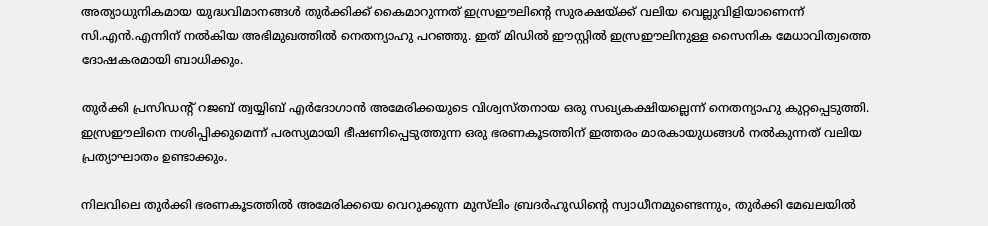അത്യാധുനികമായ യുദ്ധവിമാനങ്ങള്‍ തുര്‍ക്കിക്ക് കൈമാറുന്നത് ഇസ്രഈലിന്റെ സുരക്ഷയ്ക്ക് വലിയ വെല്ലുവിളിയാണെന്ന് സി.എന്‍.എന്നിന് നല്‍കിയ അഭിമുഖത്തില്‍ നെതന്യാഹു പറഞ്ഞു. ഇത് മിഡില്‍ ഈസ്റ്റില്‍ ഇസ്രഈലിനുള്ള സൈനിക മേധാവിത്വത്തെ ദോഷകരമായി ബാധിക്കും.

തുര്‍ക്കി പ്രസിഡന്റ് റജബ് ത്വയ്യിബ് എര്‍ദോഗാന്‍ അമേരിക്കയുടെ വിശ്വസ്തനായ ഒരു സഖ്യകക്ഷിയല്ലെന്ന് നെതന്യാഹു കുറ്റപ്പെടുത്തി. ഇസ്രഈലിനെ നശിപ്പിക്കുമെന്ന് പരസ്യമായി ഭീഷണിപ്പെടുത്തുന്ന ഒരു ഭരണകൂടത്തിന് ഇത്തരം മാരകായുധങ്ങള്‍ നല്‍കുന്നത് വലിയ പ്രത്യാഘാതം ഉണ്ടാക്കും.

നിലവിലെ തുര്‍ക്കി ഭരണകൂടത്തില്‍ അമേരിക്കയെ വെറുക്കുന്ന മുസ്‌ലിം ബ്രദര്‍ഹുഡിന്റെ സ്വാധീനമുണ്ടെന്നും, തുര്‍ക്കി മേഖലയില്‍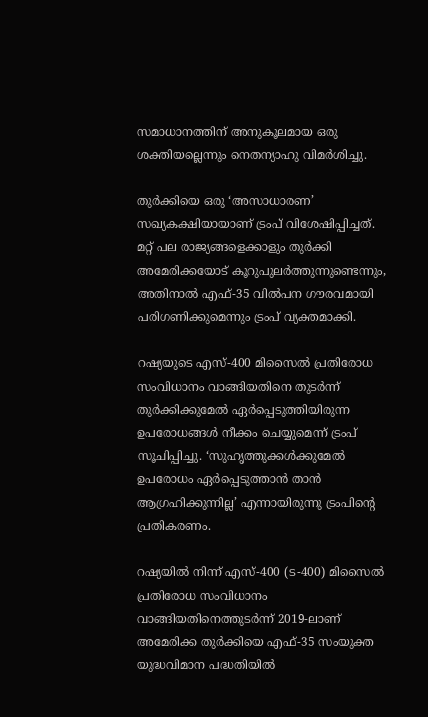സമാധാനത്തിന് അനുകൂലമായ ഒരു ശക്തിയല്ലെന്നും നെതന്യാഹു വിമര്‍ശിച്ചു.

തുര്‍ക്കിയെ ഒരു ‘അസാധാരണ’ സഖ്യകക്ഷിയായാണ് ട്രംപ് വിശേഷിപ്പിച്ചത്. മറ്റ് പല രാജ്യങ്ങളെക്കാളും തുര്‍ക്കി അമേരിക്കയോട് കൂറുപുലര്‍ത്തുന്നുണ്ടെന്നും, അതിനാല്‍ എഫ്-35 വില്‍പന ഗൗരവമായി പരിഗണിക്കുമെന്നും ട്രംപ് വ്യക്തമാക്കി.

റഷ്യയുടെ എസ്-400 മിസൈല്‍ പ്രതിരോധ സംവിധാനം വാങ്ങിയതിനെ തുടര്‍ന്ന് തുര്‍ക്കിക്കുമേല്‍ ഏര്‍പ്പെടുത്തിയിരുന്ന ഉപരോധങ്ങള്‍ നീക്കം ചെയ്യുമെന്ന് ട്രംപ് സൂചിപ്പിച്ചു. ‘സുഹൃത്തുക്കള്‍ക്കുമേല്‍ ഉപരോധം ഏര്‍പ്പെടുത്താന്‍ താന്‍ ആഗ്രഹിക്കുന്നില്ല’ എന്നായിരുന്നു ട്രംപിന്റെ പ്രതികരണം.

റഷ്യയില്‍ നിന്ന് എസ്-400 (ട-400) മിസൈല്‍ പ്രതിരോധ സംവിധാനം വാങ്ങിയതിനെത്തുടര്‍ന്ന് 2019-ലാണ് അമേരിക്ക തുര്‍ക്കിയെ എഫ്-35 സംയുക്ത യുദ്ധവിമാന പദ്ധതിയില്‍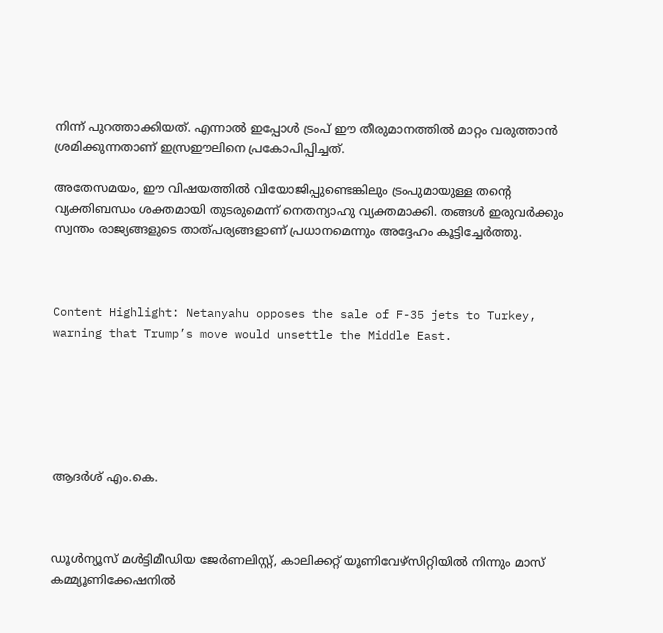നിന്ന് പുറത്താക്കിയത്. എന്നാല്‍ ഇപ്പോള്‍ ട്രംപ് ഈ തീരുമാനത്തില്‍ മാറ്റം വരുത്താന്‍ ശ്രമിക്കുന്നതാണ് ഇസ്രഈലിനെ പ്രകോപിപ്പിച്ചത്.

അതേസമയം, ഈ വിഷയത്തില്‍ വിയോജിപ്പുണ്ടെങ്കിലും ട്രംപുമായുള്ള തന്റെ വ്യക്തിബന്ധം ശക്തമായി തുടരുമെന്ന് നെതന്യാഹു വ്യക്തമാക്കി. തങ്ങള്‍ ഇരുവര്‍ക്കും സ്വന്തം രാജ്യങ്ങളുടെ താത്പര്യങ്ങളാണ് പ്രധാനമെന്നും അദ്ദേഹം കൂട്ടിച്ചേര്‍ത്തു.



Content Highlight: Netanyahu opposes the sale of F-35 jets to Turkey, warning that Trump’s move would unsettle the Middle East.






ആദർശ് എം.കെ.



ഡൂള്‍ന്യൂസ് മള്‍ട്ടിമീഡിയ ജേര്‍ണലിസ്റ്റ്, കാലിക്കറ്റ് യൂണിവേഴ്സിറ്റിയില്‍ നിന്നും മാസ് കമ്മ്യൂണിക്കേഷനില്‍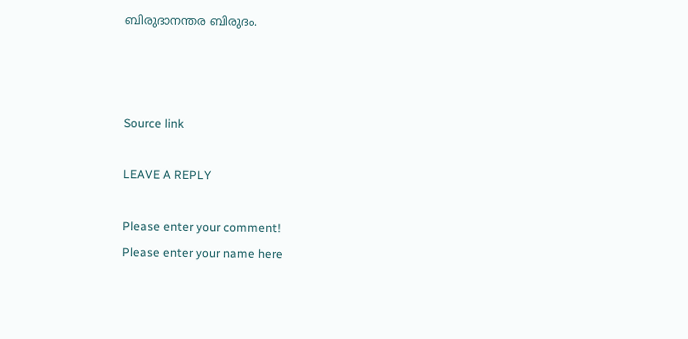ബിരുദാനന്തര ബിരുദം.



Source link

LEAVE A REPLY

Please enter your comment!
Please enter your name here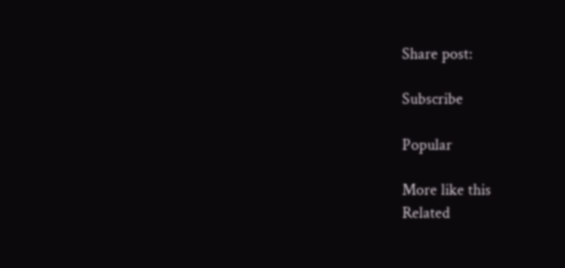Share post:

Subscribe

Popular

More like this
Related